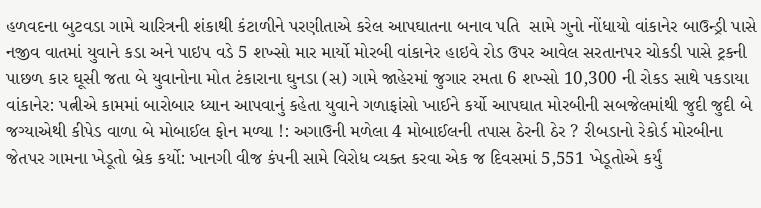હળવદના બુટવડા ગામે ચારિત્રની શંકાથી કંટાળીને પરણીતાએ કરેલ આપઘાતના બનાવ પતિ  સામે ગુનો નોંધાયો વાંકાનેર બાઉન્ડ્રી પાસે નજીવ વાતમાં યુવાને કડા અને પાઇપ વડે 5 શખ્સો માર માર્યો મોરબી વાંકાનેર હાઇવે રોડ ઉપર આવેલ સરતાનપર ચોકડી પાસે ટ્રકની પાછળ કાર ઘૂસી જતા બે યુવાનોના મોત ટંકારાના ઘુનડા (સ) ગામે જાહેરમાં જુગાર રમતા 6 શખ્સો 10,300 ની રોકડ સાથે પકડાયા વાંકાનેર: પત્નીએ કામમાં બારોબાર ધ્યાન આપવાનું કહેતા યુવાને ગળાફાંસો ખાઈને કર્યો આપઘાત મોરબીની સબજેલમાંથી જુદી જુદી બે જગ્યાએથી કીપેડ વાળા બે મોબાઈલ ફોન મળ્યા !: અગાઉની મળેલા 4 મોબાઈલની તપાસ ઠેરની ઠેર ? રીબડાનો રેકોર્ડ મોરબીના જેતપર ગામના ખેડૂતો બ્રેક કર્યો: ખાનગી વીજ કંપની સામે વિરોધ વ્યક્ત કરવા એક જ દિવસમાં 5,551 ખેડૂતોએ કર્યું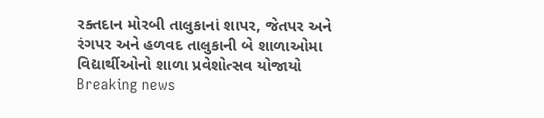રક્તદાન મોરબી તાલુકાનાં શાપર, જેતપર અને રંગપર અને હળવદ તાલુકાની બે શાળાઓમા વિદ્યાર્થીઓનો શાળા પ્રવેશોત્સવ યોજાયો
Breaking news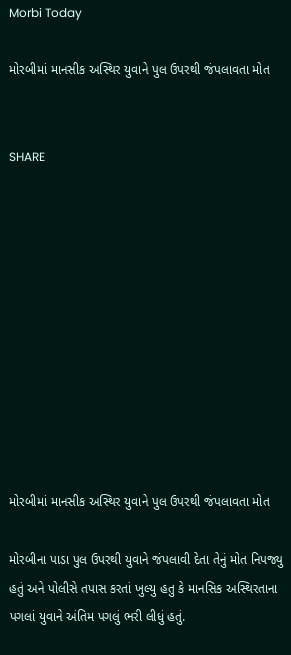Morbi Today

મોરબીમાં માનસીક અસ્થિર યુવાને પુલ ઉપરથી જંપલાવતા મોત


SHARE











મોરબીમાં માનસીક અસ્થિર યુવાને પુલ ઉપરથી જંપલાવતા મોત

મોરબીના પાડા પુલ ઉપરથી યુવાને જંપલાવી દેતા તેનું મોત નિપજ્યુ હતું અને પોલીસે તપાસ કરતાં ખુલ્યુ હતુ કે માનસિક અસ્થિરતાના પગલાં યુવાને અંતિમ પગલું ભરી લીધું હતું.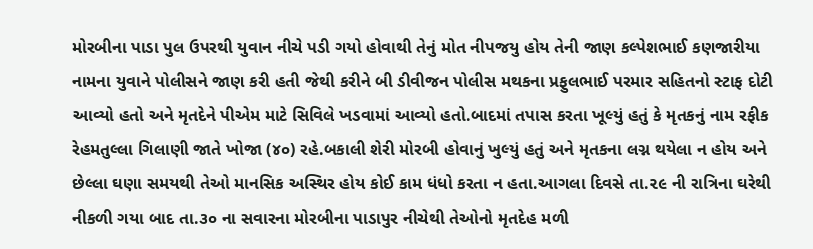મોરબીના પાડા પુલ ઉપરથી યુવાન નીચે પડી ગયો હોવાથી તેનું મોત નીપજયુ હોય તેની જાણ કલ્પેશભાઈ કણજારીયા નામના યુવાને પોલીસને જાણ કરી હતી જેથી કરીને બી ડીવીજન પોલીસ મથકના પ્રફુલભાઈ પરમાર સહિતનો સ્ટાફ દોટી આવ્યો હતો અને મૃતદેને પીએમ માટે સિવિલે ખડવામાં આવ્યો હતો.બાદમાં તપાસ કરતા ખૂલ્યું હતું કે મૃતકનું નામ રફીક રેહમતુલ્લા ગિલાણી જાતે ખોજા (૪૦) રહે.બકાલી શેરી મોરબી હોવાનું ખુલ્યું હતું અને મૃતકના લગ્ન થયેલા ન હોય અને છેલ્લા ઘણા સમયથી તેઓ માનસિક અસ્થિર હોય કોઈ કામ ધંધો કરતા ન હતા.આગલા દિવસે તા.૨૯ ની રાત્રિના ઘરેથી નીકળી ગયા બાદ તા.૩૦ ના સવારના મોરબીના પાડાપુર નીચેથી તેઓનો મૃતદેહ મળી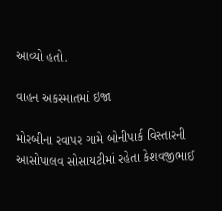આવ્યો હતો.

વાહન અકસ્માતમાં ઇજા

મોરબીના રવાપર ગામે બોનીપાર્ક વિસ્તારની આસોપાલવ સોસાયટીમાં રહેતા કેશવજીભાઈ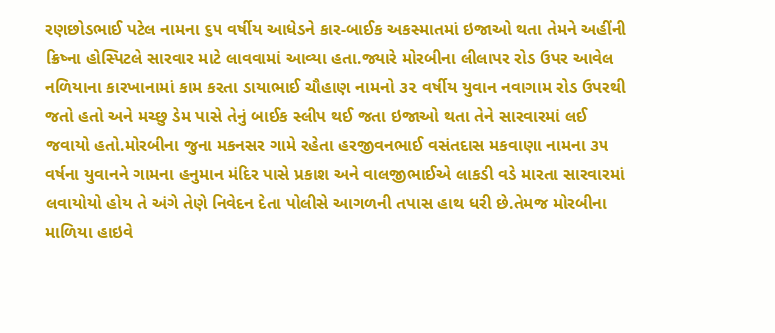રણછોડભાઈ પટેલ નામના ૬૫ વર્ષીય આધેડને કાર-બાઈક અકસ્માતમાં ઇજાઓ થતા તેમને અહીંની ક્રિષ્ના હોસ્પિટલે સારવાર માટે લાવવામાં આવ્યા હતા.જ્યારે મોરબીના લીલાપર રોડ ઉપર આવેલ નળિયાના કારખાનામાં કામ કરતા ડાયાભાઈ ચૌહાણ નામનો ૩૨ વર્ષીય યુવાન નવાગામ રોડ ઉપરથી જતો હતો અને મચ્છુ ડેમ પાસે તેનું બાઈક સ્લીપ થઈ જતા ઇજાઓ થતા તેને સારવારમાં લઈ જવાયો હતો.મોરબીના જુના મકનસર ગામે રહેતા હરજીવનભાઈ વસંતદાસ મકવાણા નામના ૩૫ વર્ષના યુવાનને ગામના હનુમાન મંદિર પાસે પ્રકાશ અને વાલજીભાઈએ લાકડી વડે મારતા સારવારમાં લવાયોયો હોય તે અંગે તેણે નિવેદન દેતા પોલીસે આગળની તપાસ હાથ ધરી છે.તેમજ મોરબીના માળિયા હાઇવે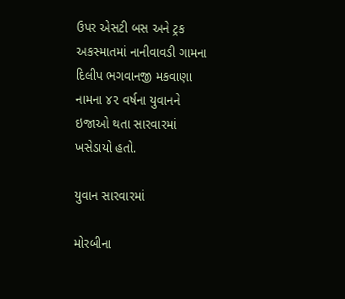ઉપર એસટી બસ અને ટ્રક અકસ્માતમાં નાનીવાવડી ગામના દિલીપ ભગવાનજી મકવાણા નામના ૪૨ વર્ષના યુવાનને ઇજાઓ થતા સારવારમાં ખસેડાયો હતો.

યુવાન સારવારમાં

મોરબીના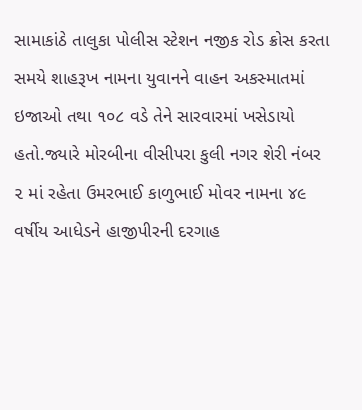સામાકાંઠે તાલુકા પોલીસ સ્ટેશન નજીક રોડ ક્રોસ કરતા સમયે શાહરૂખ નામના યુવાનને વાહન અકસ્માતમાં ઇજાઓ તથા ૧૦૮ વડે તેને સારવારમાં ખસેડાયો હતો.જ્યારે મોરબીના વીસીપરા કુલી નગર શેરી નંબર ૨ માં રહેતા ઉમરભાઈ કાળુભાઈ મોવર નામના ૪૯ વર્ષીય આધેડને હાજીપીરની દરગાહ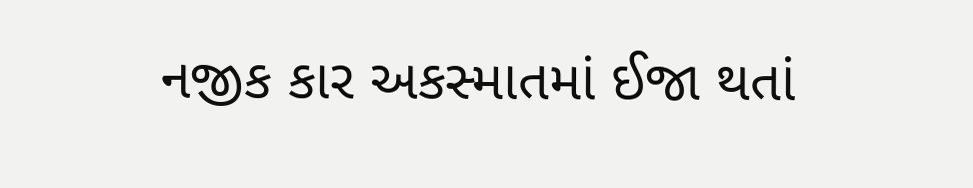નજીક કાર અકસ્માતમાં ઈજા થતાં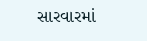સારવારમાં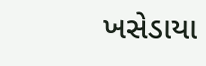ખસેડાયા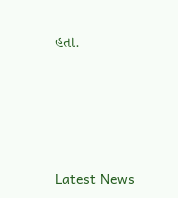હતા.






Latest News